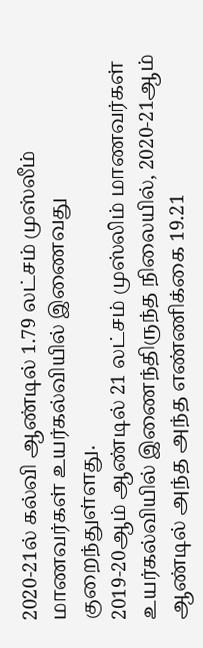2020-21ல் கல்வி ஆண்டில் 1.79 லட்சம் முஸ்லீம் மாணவர்கள் உயர்கல்வியில் இணைவது குறைந்துள்ளது.
2019-20ஆம் ஆண்டில் 21 லட்சம் முஸ்லிம் மாணவர்கள் உயர்கல்வியில் இணைந்திருந்த நிலையில், 2020-21ஆம் ஆண்டில் அந்த அந்த எண்ணிக்கை 19.21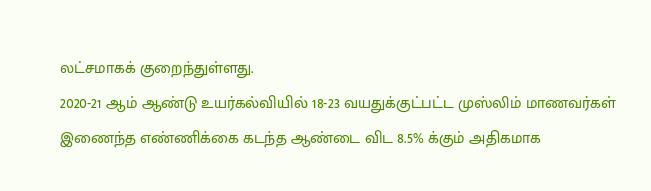லட்சமாகக் குறைந்துள்ளது.
2020-21 ஆம் ஆண்டு உயர்கல்வியில் 18-23 வயதுக்குட்பட்ட முஸ்லிம் மாணவர்கள் இணைந்த எண்ணிக்கை கடந்த ஆண்டை விட 8.5% க்கும் அதிகமாக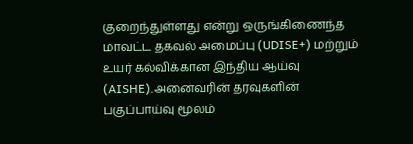குறைந்துள்ளது என்று ஒருங்கிணைந்த மாவட்ட தகவல் அமைப்பு (UDISE+) மற்றும் உயர் கல்விக்கான இந்திய ஆய்வு (AISHE).அனைவரின் தரவுகளின் பகுப்பாய்வு மூலம்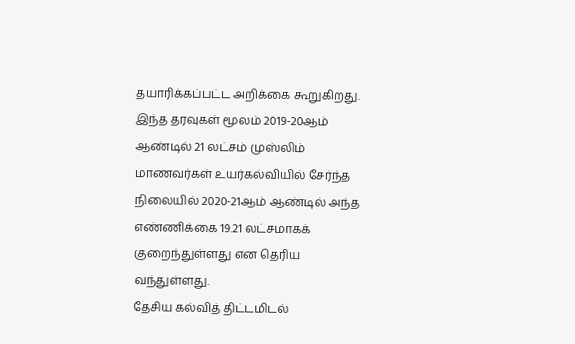தயாரிக்கப்பட்ட அறிக்கை கூறுகிறது.
இந்த தரவுகள் மூலம் 2019-20ஆம் ஆண்டில் 21 லட்சம் முஸ்லிம் மாணவர்கள் உயர்கல்வியில் சேர்ந்த நிலையில் 2020-21ஆம் ஆண்டில் அந்த எண்ணிக்கை 19.21 லட்சமாகக் குறைந்துள்ளது என தெரிய வந்துள்ளது.
தேசிய கல்வித் திட்டமிடல்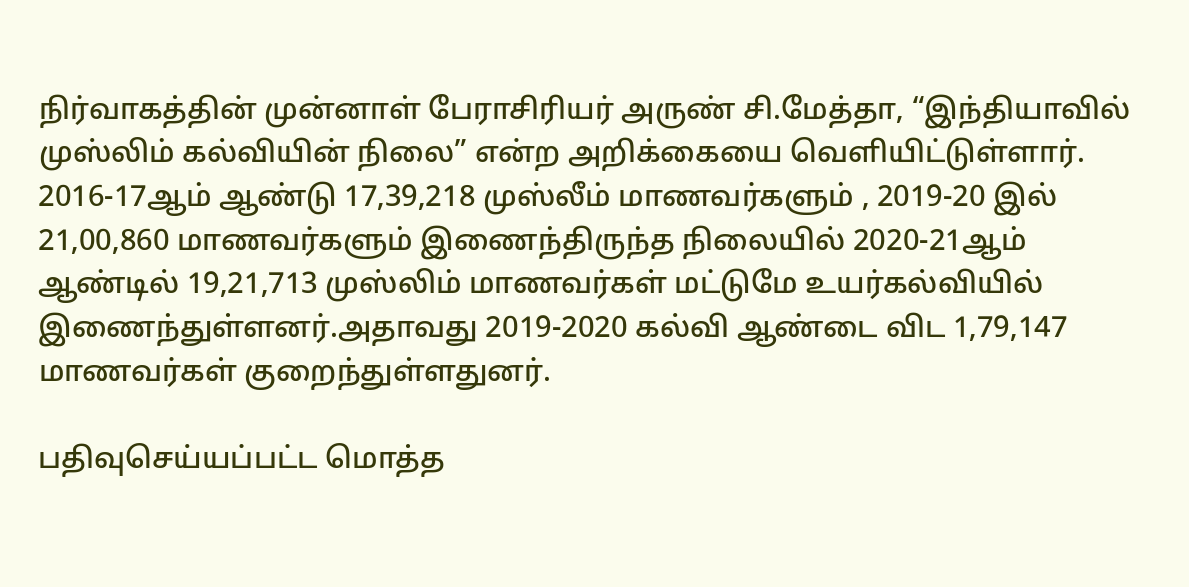நிர்வாகத்தின் முன்னாள் பேராசிரியர் அருண் சி.மேத்தா, “இந்தியாவில் முஸ்லிம் கல்வியின் நிலை” என்ற அறிக்கையை வெளியிட்டுள்ளார்.
2016-17ஆம் ஆண்டு 17,39,218 முஸ்லீம் மாணவர்களும் , 2019-20 இல் 21,00,860 மாணவர்களும் இணைந்திருந்த நிலையில் 2020-21ஆம் ஆண்டில் 19,21,713 முஸ்லிம் மாணவர்கள் மட்டுமே உயர்கல்வியில் இணைந்துள்ளனர்.அதாவது 2019-2020 கல்வி ஆண்டை விட 1,79,147 மாணவர்கள் குறைந்துள்ளதுனர்.

பதிவுசெய்யப்பட்ட மொத்த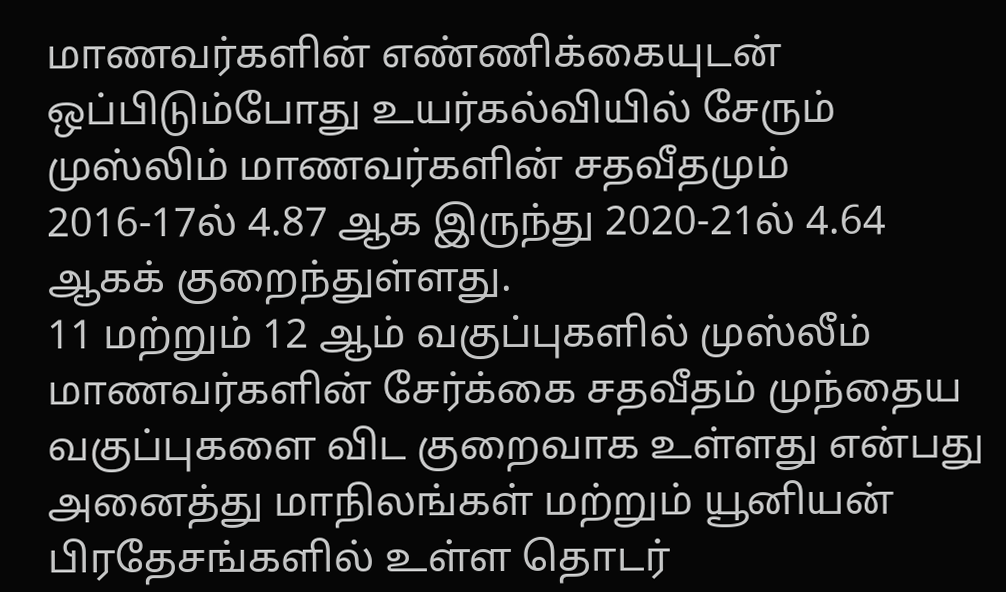மாணவர்களின் எண்ணிக்கையுடன் ஒப்பிடும்போது உயர்கல்வியில் சேரும் முஸ்லிம் மாணவர்களின் சதவீதமும் 2016-17ல் 4.87 ஆக இருந்து 2020-21ல் 4.64 ஆகக் குறைந்துள்ளது.
11 மற்றும் 12 ஆம் வகுப்புகளில் முஸ்லீம் மாணவர்களின் சேர்க்கை சதவீதம் முந்தைய வகுப்புகளை விட குறைவாக உள்ளது என்பது அனைத்து மாநிலங்கள் மற்றும் யூனியன் பிரதேசங்களில் உள்ள தொடர்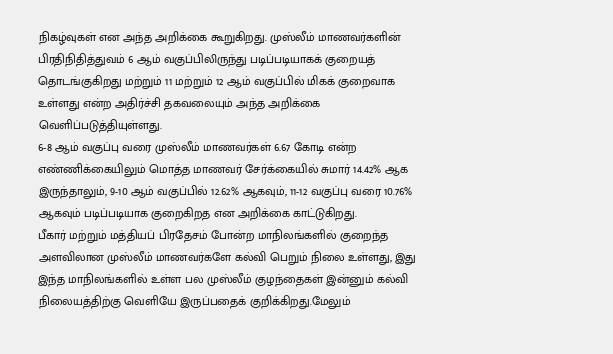நிகழ்வுகள் என அந்த அறிக்கை கூறுகிறது. முஸ்லீம் மாணவர்களின் பிரதிநிதித்துவம் 6 ஆம் வகுப்பிலிருந்து படிப்படியாகக் குறையத் தொடங்குகிறது மற்றும் 11 மற்றும் 12 ஆம் வகுப்பில் மிகக் குறைவாக உள்ளது என்ற அதிர்ச்சி தகவலையும் அந்த அறிக்கை வெளிப்படுத்தியுள்ளது.
6-8 ஆம் வகுப்பு வரை முஸ்லீம் மாணவர்கள் 6.67 கோடி என்ற எண்ணிக்கையிலும் மொத்த மாணவர் சேர்க்கையில் சுமார் 14.42% ஆக இருந்தாலும், 9-10 ஆம் வகுப்பில் 12.62% ஆகவும், 11-12 வகுப்பு வரை 10.76% ஆகவும் படிப்படியாக குறைகிறத என அறிக்கை காட்டுகிறது.
பீகார் மற்றும் மத்தியப் பிரதேசம் போன்ற மாநிலங்களில் குறைந்த அளவிலான முஸ்லீம் மாணவர்களே கல்வி பெறும் நிலை உள்ளது, இது இந்த மாநிலங்களில் உள்ள பல முஸ்லீம் குழந்தைகள் இன்னும் கல்வி நிலையத்திற்கு வெளியே இருப்பதைக் குறிக்கிறது.மேலும்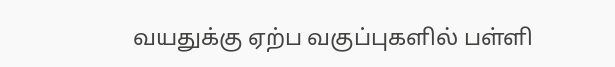வயதுக்கு ஏற்ப வகுப்புகளில் பள்ளி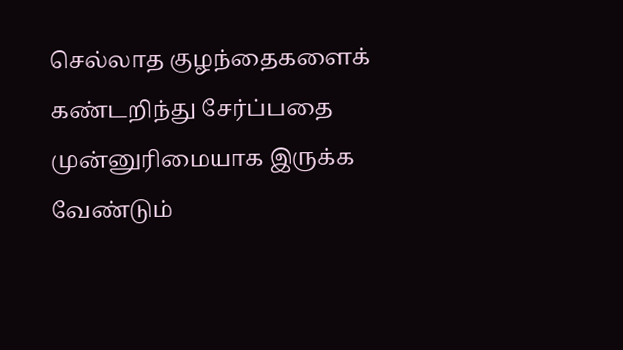செல்லாத குழந்தைகளைக் கண்டறிந்து சேர்ப்பதை முன்னுரிமையாக இருக்க வேண்டும்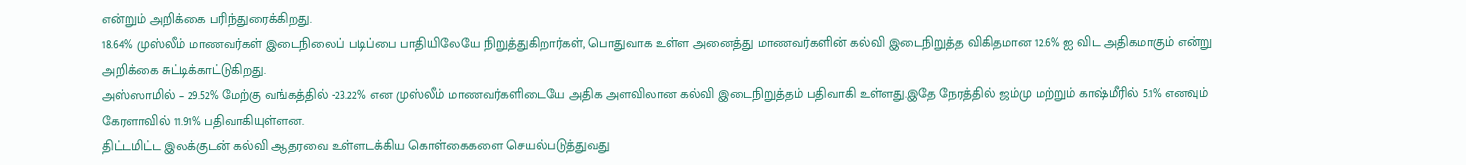என்றும் அறிக்கை பரிந்துரைக்கிறது.
18.64% முஸ்லீம் மாணவர்கள் இடைநிலைப் படிப்பை பாதியிலேயே நிறுத்துகிறார்கள், பொதுவாக உள்ள அனைத்து மாணவர்களின் கல்வி இடைநிறுத்த விகிதமான 12.6% ஐ விட அதிகமாகும் என்று அறிக்கை சுட்டிக்காட்டுகிறது.
அஸ்ஸாமில் – 29.52% மேற்கு வங்கத்தில் -23.22% என முஸ்லீம் மாணவர்களிடையே அதிக அளவிலான கல்வி இடைநிறுத்தம் பதிவாகி உள்ளது.இதே நேரத்தில் ஜம்மு மற்றும் காஷ்மீரில் 5.1% எனவும் கேரளாவில் 11.91% பதிவாகியுள்ளன.
திட்டமிட்ட இலக்குடன் கல்வி ஆதரவை உள்ளடக்கிய கொள்கைகளை செயல்படுத்துவது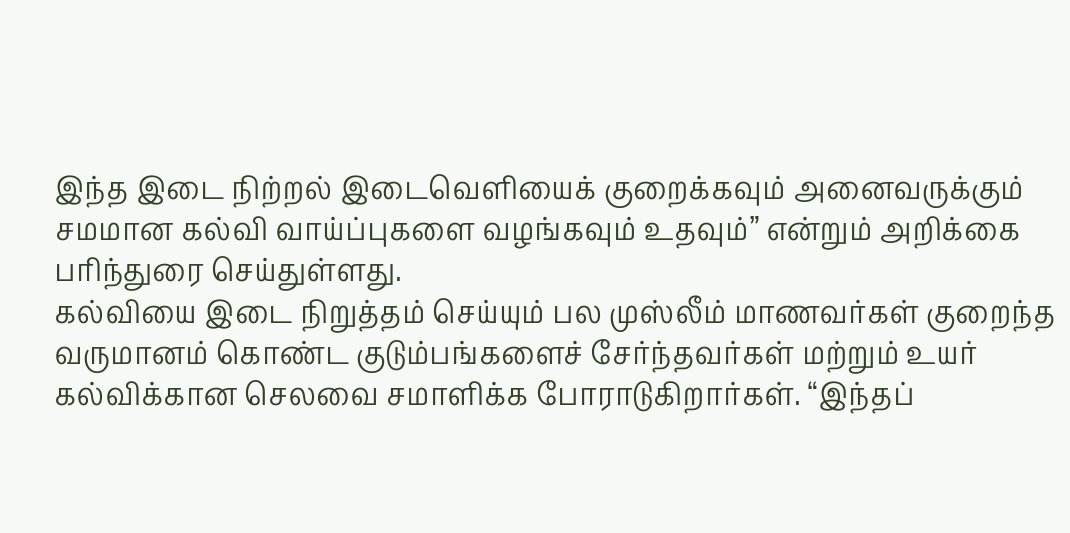இந்த இடை நிற்றல் இடைவெளியைக் குறைக்கவும் அனைவருக்கும் சமமான கல்வி வாய்ப்புகளை வழங்கவும் உதவும்” என்றும் அறிக்கை பரிந்துரை செய்துள்ளது.
கல்வியை இடை நிறுத்தம் செய்யும் பல முஸ்லீம் மாணவர்கள் குறைந்த வருமானம் கொண்ட குடும்பங்களைச் சேர்ந்தவர்கள் மற்றும் உயர் கல்விக்கான செலவை சமாளிக்க போராடுகிறார்கள். “இந்தப்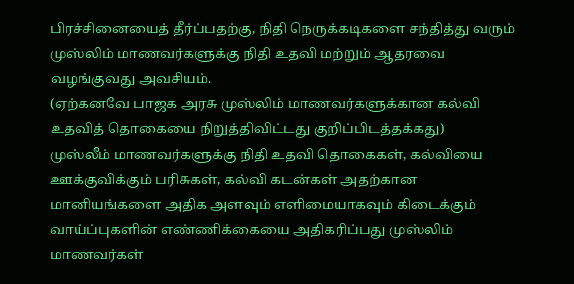பிரச்சினையைத் தீர்ப்பதற்கு, நிதி நெருக்கடிகளை சந்தித்து வரும் முஸ்லிம் மாணவர்களுக்கு நிதி உதவி மற்றும் ஆதரவை வழங்குவது அவசியம்.
(ஏற்கனவே பாஜக அரசு முஸ்லிம் மாணவர்களுக்கான கல்வி உதவித் தொகையை நிறுத்திவிட்டது குறிப்பிடத்தக்கது)
முஸ்லீம் மாணவர்களுக்கு நிதி உதவி தொகைகள், கல்வியை ஊக்குவிக்கும் பரிசுகள், கல்வி கடன்கள் அதற்கான மானியங்களை அதிக அளவும் எளிமையாகவும் கிடைக்கும் வாய்ப்புகளின் எண்ணிக்கையை அதிகரிப்பது முஸ்லிம் மாணவர்கள்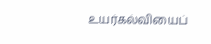உயர்கல்வியைப்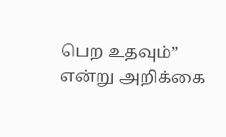பெற உதவும்” என்று அறிக்கை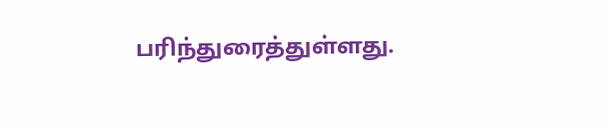பரிந்துரைத்துள்ளது.